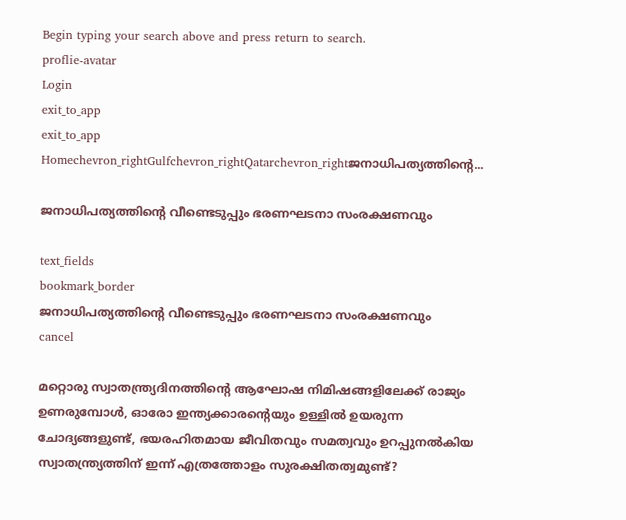Begin typing your search above and press return to search.
proflie-avatar
Login
exit_to_app
exit_to_app
Homechevron_rightGulfchevron_rightQatarchevron_rightജനാധിപത്യത്തിന്റെ...

ജനാധിപത്യത്തിന്റെ വീണ്ടെടുപ്പും ഭരണഘടനാ സംരക്ഷണവും

text_fields
bookmark_border
ജനാധിപത്യത്തിന്റെ വീണ്ടെടുപ്പും ഭരണഘടനാ സംരക്ഷണവും
cancel

മറ്റൊരു സ്വാതന്ത്ര്യദിനത്തിന്റെ ആഘോഷ നിമിഷങ്ങളിലേക്ക് രാജ്യം ഉണരുമ്പോള്‍, ഓരോ ഇന്ത്യക്കാരന്റെയും ഉള്ളില്‍ ഉയരുന്ന ചോദ്യങ്ങളുണ്ട്, ഭയരഹിതമായ ജീവിതവും സമത്വവും ഉറപ്പുനല്‍കിയ സ്വാതന്ത്ര്യത്തിന് ഇന്ന് എത്രത്തോളം സുരക്ഷിതത്വമുണ്ട്?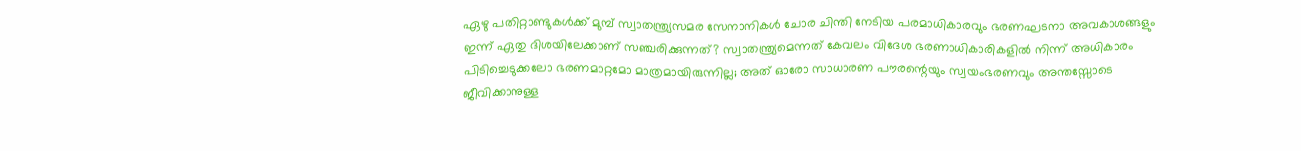ഏഴു പതിറ്റാണ്ടുകള്‍ക്ക് മുമ്പ് സ്വാതന്ത്ര്യസമര സേനാനികള്‍ ചോര ചിന്തി നേടിയ പരമാധികാരവും ഭരണഘടനാ അവകാശങ്ങളും ഇന്ന് ഏതു ദിശയിലേക്കാണ് സഞ്ചരിക്കുന്നത്? സ്വാതന്ത്ര്യമെന്നത് കേവലം വിദേശ ഭരണാധികാരികളില്‍ നിന്ന് അധികാരം പിടിച്ചെടുക്കലോ ഭരണമാറ്റമോ മാത്രമായിരുന്നില്ല; അത് ഓരോ സാധാരണ പൗരന്റെയും സ്വയംഭരണവും അന്തസ്സോടെ ജീവിക്കാനുള്ള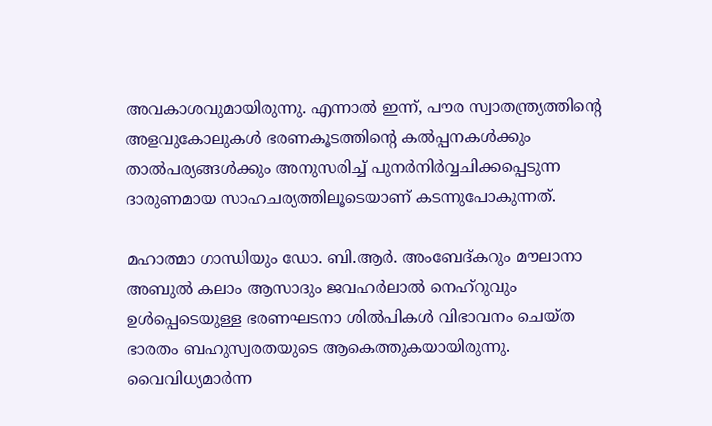അവകാശവുമായിരുന്നു. എന്നാല്‍ ഇന്ന്, പൗര സ്വാതന്ത്ര്യത്തിന്റെ അളവുകോലുകള്‍ ഭരണകൂടത്തിന്റെ കല്‍പ്പനകള്‍ക്കും താല്‍പര്യങ്ങള്‍ക്കും അനുസരിച്ച് പുനര്‍നിര്‍വ്വചിക്കപ്പെടുന്ന ദാരുണമായ സാഹചര്യത്തിലൂടെയാണ് കടന്നുപോകുന്നത്.

മഹാത്മാ ഗാന്ധിയും ഡോ. ബി.ആര്‍. അംബേദ്കറും മൗലാനാ അബുല്‍ കലാം ആസാദും ജവഹര്‍ലാല്‍ നെഹ്റുവും ഉള്‍പ്പെടെയുള്ള ഭരണഘടനാ ശിൽപികള്‍ വിഭാവനം ചെയ്ത ഭാരതം ബഹുസ്വരതയുടെ ആകെത്തുകയായിരുന്നു. വൈവിധ്യമാര്‍ന്ന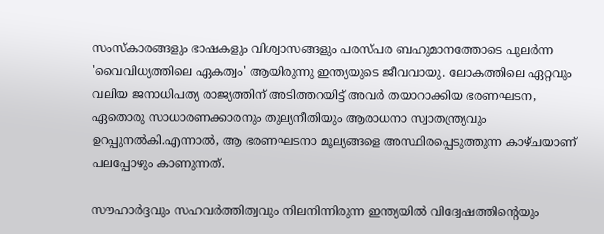സംസ്‌കാരങ്ങളും ഭാഷകളും വിശ്വാസങ്ങളും പരസ്പര ബഹുമാനത്തോടെ പുലര്‍ന്ന 'വൈവിധ്യത്തിലെ ഏകത്വം' ആയിരുന്നു ഇന്ത്യയുടെ ജീവവായു. ലോകത്തിലെ ഏറ്റവും വലിയ ജനാധിപത്യ രാജ്യത്തിന് അടിത്തറയിട്ട് അവര്‍ തയാറാക്കിയ ഭരണഘടന, ഏതൊരു സാധാരണക്കാരനും തുല്യനീതിയും ആരാധനാ സ്വാതന്ത്ര്യവും ഉറപ്പുനല്‍കി.എന്നാല്‍, ആ ഭരണഘടനാ മൂല്യങ്ങളെ അസ്ഥിരപ്പെടുത്തുന്ന കാഴ്ചയാണ് പലപ്പോഴും കാണുന്നത്.

സൗഹാര്‍ദ്ദവും സഹവര്‍ത്തിത്വവും നിലനിന്നിരുന്ന ഇന്ത്യയിൽ വിദ്വേഷത്തിന്റെയും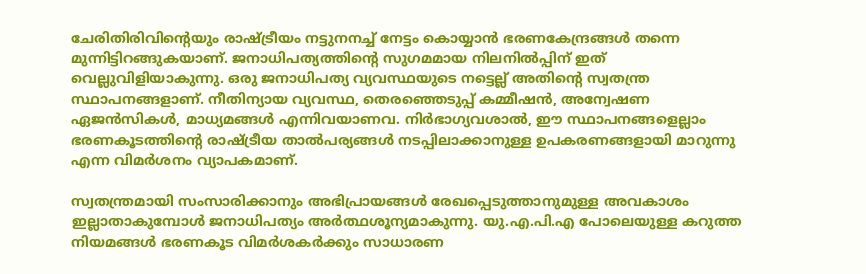ചേരിതിരിവിന്റെയും രാഷ്ട്രീയം നട്ടുനനച്ച് നേട്ടം കൊയ്യാന്‍ ഭരണകേന്ദ്രങ്ങള്‍ തന്നെ മുന്നിട്ടിറങ്ങുകയാണ്. ജനാധിപത്യത്തിന്റെ സുഗമമായ നിലനില്‍പ്പിന് ഇത് വെല്ലുവിളിയാകുന്നു. ഒരു ജനാധിപത്യ വ്യവസ്ഥയുടെ നട്ടെല്ല് അതിന്റെ സ്വതന്ത്ര സ്ഥാപനങ്ങളാണ്‌. നീതിന്യായ വ്യവസ്ഥ, തെരഞ്ഞെടുപ്പ് കമ്മീഷന്‍, അന്വേഷണ ഏജന്‍സികള്‍, മാധ്യമങ്ങള്‍ എന്നിവയാണവ. നിര്‍ഭാഗ്യവശാല്‍, ഈ സ്ഥാപനങ്ങളെല്ലാം ഭരണകൂടത്തിന്റെ രാഷ്ട്രീയ താൽപര്യങ്ങള്‍ നടപ്പിലാക്കാനുള്ള ഉപകരണങ്ങളായി മാറുന്നു എന്ന വിമര്‍ശനം വ്യാപകമാണ്.

സ്വതന്ത്രമായി സംസാരിക്കാനും അഭിപ്രായങ്ങള്‍ രേഖപ്പെടുത്താനുമുള്ള അവകാശം ഇല്ലാതാകുമ്പോള്‍ ജനാധിപത്യം അര്‍ത്ഥശൂന്യമാകുന്നു. യു.എ.പി.എ പോലെയുള്ള കറുത്ത നിയമങ്ങള്‍ ഭരണകൂട വിമര്‍ശകര്‍ക്കും സാധാരണ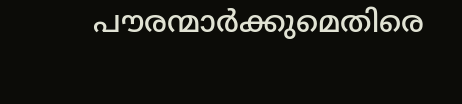പൗരന്മാര്‍ക്കുമെതിരെ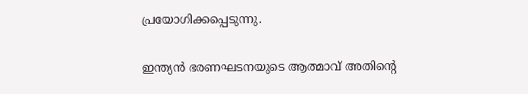പ്രയോഗിക്കപ്പെടുന്നു.

ഇന്ത്യന്‍ ഭരണഘടനയുടെ ആത്മാവ് അതിന്റെ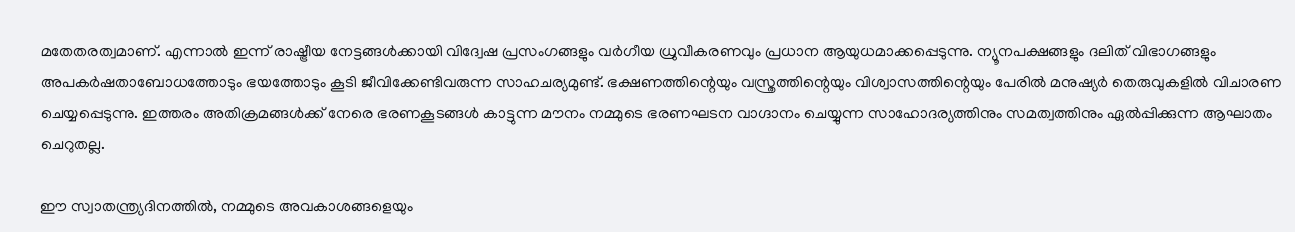മതേതരത്വമാണ്. എന്നാല്‍ ഇന്ന് രാഷ്ട്രീയ നേട്ടങ്ങള്‍ക്കായി വിദ്വേഷ പ്രസംഗങ്ങളും വര്‍ഗീയ ധ്രുവീകരണവും പ്രധാന ആയുധമാക്കപ്പെടുന്നു. ന്യൂനപക്ഷങ്ങളും ദലിത് വിഭാഗങ്ങളും അപകര്‍ഷതാബോധത്തോടും ഭയത്തോടും കൂടി ജീവിക്കേണ്ടിവരുന്ന സാഹചര്യമുണ്ട്. ഭക്ഷണത്തിന്റെയും വസ്ത്രത്തിന്റെയും വിശ്വാസത്തിന്റെയും പേരില്‍ മനുഷ്യര്‍ തെരുവുകളില്‍ വിചാരണ ചെയ്യപ്പെടുന്നു. ഇത്തരം അതിക്രമങ്ങള്‍ക്ക് നേരെ ഭരണകൂടങ്ങള്‍ കാട്ടുന്ന മൗനം നമ്മുടെ ഭരണഘടന വാഗ്ദാനം ചെയ്യുന്ന സാഹോദര്യത്തിനും സമത്വത്തിനും ഏല്‍പ്പിക്കുന്ന ആഘാതം ചെറുതല്ല.

ഈ സ്വാതന്ത്ര്യദിനത്തില്‍, നമ്മുടെ അവകാശങ്ങളെയും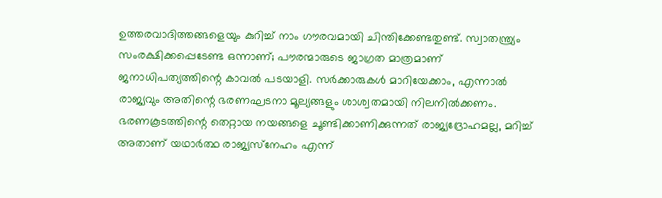ഉത്തരവാദിത്തങ്ങളെയും കുറിച്ച് നാം ഗൗരവമായി ചിന്തിക്കേണ്ടതുണ്ട്. സ്വാതന്ത്ര്യം സംരക്ഷിക്കപ്പെടേണ്ട ഒന്നാണ്; പൗരന്മാരുടെ ജാഗ്രത മാത്രമാണ് ജനാധിപത്യത്തിന്റെ കാവല്‍ പടയാളി. സര്‍ക്കാരുകള്‍ മാറിയേക്കാം, എന്നാല്‍ രാജ്യവും അതിന്റെ ഭരണഘടനാ മൂല്യങ്ങളും ശാശ്വതമായി നിലനില്‍ക്കണം. ഭരണകൂടത്തിന്റെ തെറ്റായ നയങ്ങളെ ചൂണ്ടിക്കാണിക്കുന്നത് രാജ്യദ്രോഹമല്ല, മറിച്ച് അതാണ് യഥാര്‍ത്ഥ രാജ്യസ്‌നേഹം എന്ന്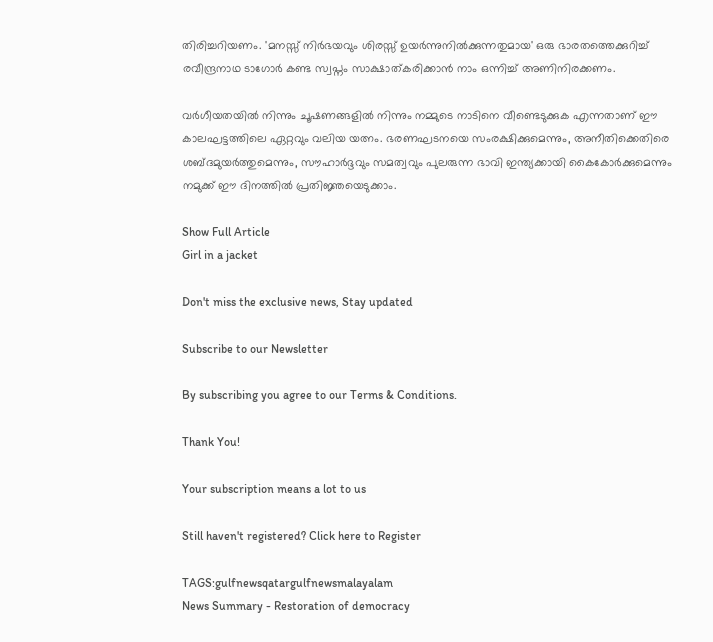തിരിച്ചറിയണം. 'മനസ്സ് നിര്‍ഭയവും ശിരസ്സ് ഉയര്‍ന്നുനില്‍ക്കുന്നതുമായ' ഒരു ഭാരതത്തെക്കുറിച്ച് രവീന്ദ്രനാഥ ടാഗോര്‍ കണ്ട സ്വപ്നം സാക്ഷാത്കരിക്കാന്‍ നാം ഒന്നിച്ച് അണിനിരക്കണം.

വര്‍ഗീയതയില്‍ നിന്നും ചൂഷണങ്ങളില്‍ നിന്നും നമ്മുടെ നാടിനെ വീണ്ടെടുക്കുക എന്നതാണ് ഈ കാലഘട്ടത്തിലെ ഏറ്റവും വലിയ യത്നം. ഭരണഘടനയെ സംരക്ഷിക്കുമെന്നും, അനീതിക്കെതിരെ ശബ്ദമുയര്‍ത്തുമെന്നും, സൗഹാര്‍ദ്ദവും സമത്വവും പുലരുന്ന ഭാവി ഇന്ത്യക്കായി കൈകോര്‍ക്കുമെന്നും നമുക്ക് ഈ ദിനത്തില്‍ പ്രതിജ്ഞയെടുക്കാം.

Show Full Article
Girl in a jacket

Don't miss the exclusive news, Stay updated

Subscribe to our Newsletter

By subscribing you agree to our Terms & Conditions.

Thank You!

Your subscription means a lot to us

Still haven't registered? Click here to Register

TAGS:gulfnewsqatargulfnewsmalayalam
News Summary - Restoration of democracy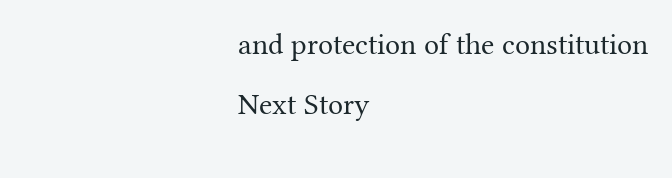and protection of the constitution
Next Story